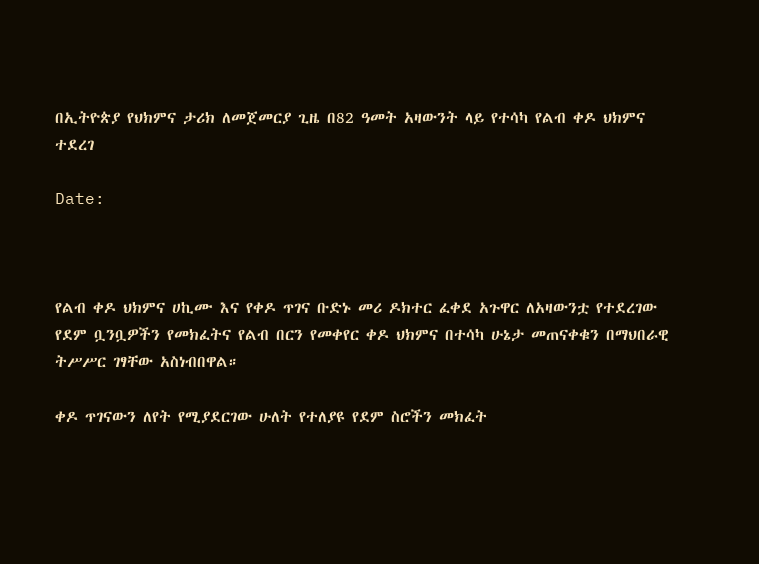በኢትዮጵያ የህክምና ታሪክ ለመጀመርያ ጊዜ በ82 ዓመት አዛውንት ላይ የተሳካ የልብ ቀዶ ህክምና ተደረገ

Date:



የልብ ቀዶ ህክምና ሀኪሙ እና የቀዶ ጥገና ቡድኑ መሪ ዶክተር ፈቀደ አጉዋር ለአዛውንቷ የተደረገው የደም ቧንቧዎችን የመክፈትና የልብ በርን የመቀየር ቀዶ ህክምና በተሳካ ሁኔታ መጠናቀቁን በማህበራዊ ትሥሥር ገፃቸው አስነብበዋል።

ቀዶ ጥገናውን ለየት የሚያደርገው ሁለት የተለያዩ የደም ስሮችን መክፈት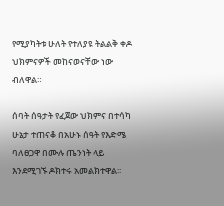የሚያካትቱ ሁለት የተለያዩ ትልልቅ ቀዶ ህክምናዎች መከናወናቸው ነው ብለዋል።

ሰባት ሰዓታት የፈጀው ህክምና በተሳካ ሁኔታ ተጠናቆ በአሁኑ ሰዓት የእድሜ ባለፀጋዋ በሙሉ ጤንነት ላይ እንደሚገኙ ዶክተሩ አመልክተዋል፡፡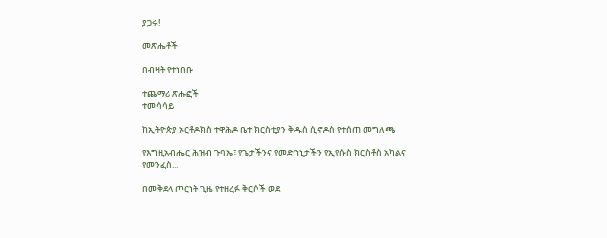ያጋሩ!

መጽሔቶች

በብዛት የተነበቡ

ተጨማሪ ጽሑፎች
ተመሳሳይ

ከኢትዮጵያ ኦርቶዶክስ ተዋሕዶ ቤተ ክርስቲያን ቅዱስ ሲኖዶስ የተሰጠ መግለጫ

የእግዚአብሔር ሕዝብ ጉባኤ፣ የጌታችንና የመድኀኒታችን የኢየሱስ ክርስቶስ አካልና የመንፈስ...

በመቅደላ ጦርነት ጊዜ የተዘረፉ ቅርሶች ወደ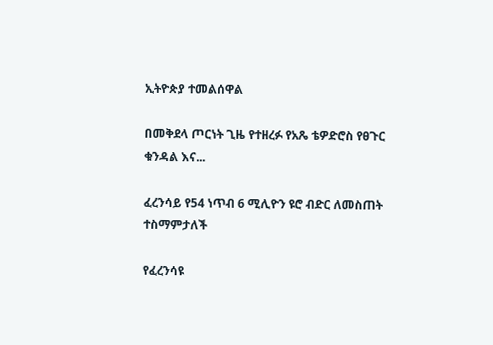ኢትዮጵያ ተመልሰዋል

በመቅደላ ጦርነት ጊዜ የተዘረፉ የአጼ ቴዎድሮስ የፀጉር ቁንዳል እና...

ፈረንሳይ የ54 ነጥብ 6 ሚሊዮን ዩሮ ብድር ለመስጠት ተስማምታለች

የፈረንሳዩ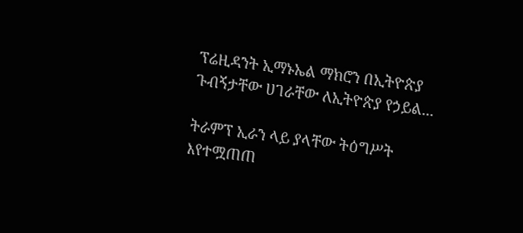ፕሬዚዳንት ኢማኑኤል ማክሮን በኢትዮጵያ ጉብኝታቸው ሀገራቸው ለኢትዮጵያ የኃይል...

ትራምፕ ኢራን ላይ ያላቸው ትዕግሥት እየተሟጠጠ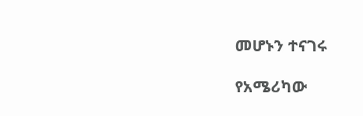መሆኑን ተናገሩ

የአሜሪካው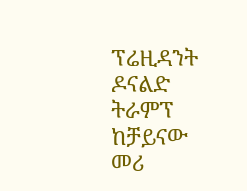ፕሬዚዳንት ዶናልድ ትራምፕ ከቻይናው መሪ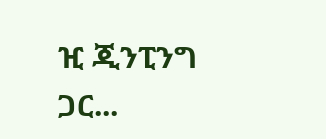ዢ ጂንፒንግ ጋር...